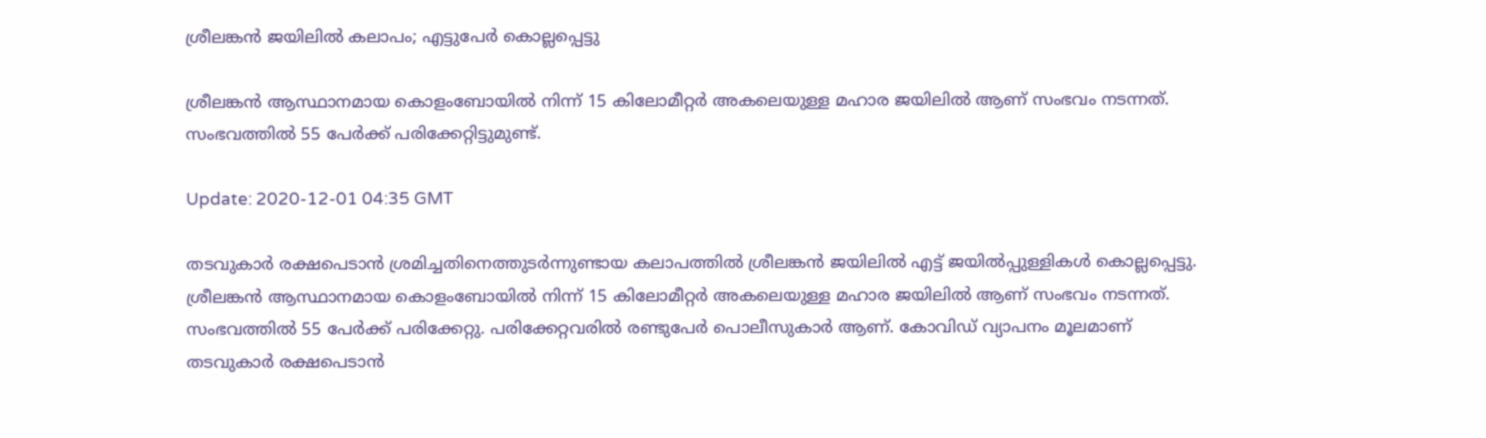ശ്രീലങ്കന്‍ ജയിലില്‍ കലാപം; എട്ടുപേര്‍ കൊല്ലപ്പെട്ടു

ശ്രീലങ്കന്‍ ആസ്ഥാനമായ കൊളംബോയിൽ നിന്ന് 15 കിലോമീറ്റർ അകലെയുള്ള മഹാര ജയിലിൽ ആണ് സംഭവം നടന്നത്. സംഭവത്തില്‍ 55 പേര്‍ക്ക് പരിക്കേറ്റിട്ടുമുണ്ട്.

Update: 2020-12-01 04:35 GMT

തടവുകാര്‍ രക്ഷപെടാന്‍ ശ്രമിച്ചതിനെത്തുടര്‍ന്നുണ്ടായ കലാപത്തില്‍ ശ്രീലങ്കന്‍ ജയിലില്‍ എട്ട് ജയില്‍പ്പുള്ളികള്‍ കൊല്ലപ്പെട്ടു. ശ്രീലങ്കന്‍ ആസ്ഥാനമായ കൊളംബോയിൽ നിന്ന് 15 കിലോമീറ്റർ അകലെയുള്ള മഹാര ജയിലിൽ ആണ് സംഭവം നടന്നത്. സംഭവത്തില്‍ 55 പേര്‍ക്ക് പരിക്കേറ്റു. പരിക്കേറ്റവരില്‍ രണ്ടുപേര്‍ പൊലീസുകാര്‍ ആണ്. കോവിഡ് വ്യാപനം മൂലമാണ് തടവുകാര്‍ രക്ഷപെടാന്‍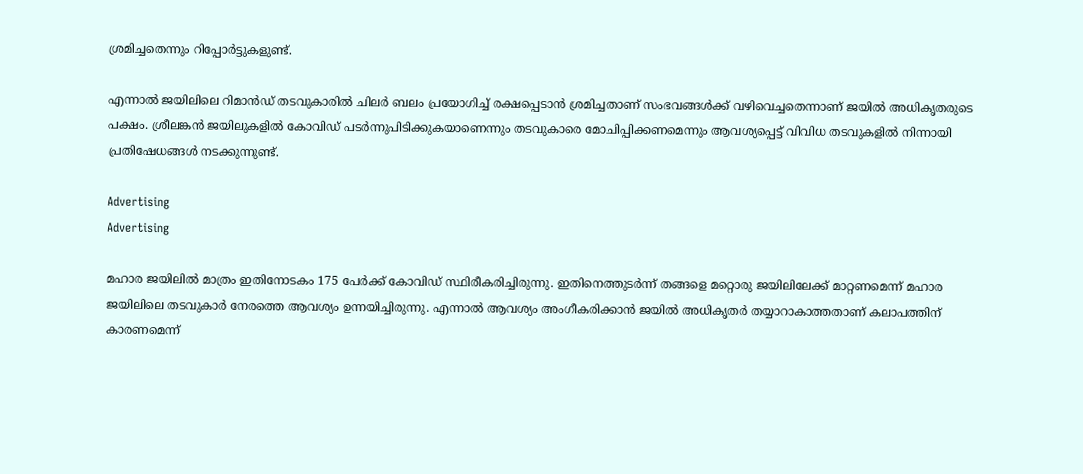ശ്രമിച്ചതെന്നും റിപ്പോര്‍ട്ടുകളുണ്ട്.

എന്നാല്‍ ജയിലിലെ റിമാൻഡ് തടവുകാരിൽ ചിലർ ബലം പ്രയോഗിച്ച് രക്ഷപ്പെടാൻ ശ്രമിച്ചതാണ് സംഭവങ്ങൾക്ക് വഴിവെച്ചതെന്നാണ് ജയില്‍ അധികൃതരുടെ പക്ഷം. ശ്രീലങ്കന്‍ ജയിലുകളില്‍ കോവിഡ് പടര്‍ന്നുപിടിക്കുകയാണെന്നും തടവുകാരെ മോചിപ്പിക്കണമെന്നും ആവശ്യപ്പെട്ട് വിവിധ തടവുകളില്‍ നിന്നായി പ്രതിഷേധങ്ങള്‍ നടക്കുന്നുണ്ട്.

Advertising
Advertising

മഹാര ജയിലിൽ മാത്രം ഇതിനോടകം 175 പേര്‍ക്ക് കോവിഡ് സ്ഥിരീകരിച്ചിരുന്നു. ഇതിനെത്തുടര്‍ന്ന് തങ്ങളെ മറ്റൊരു ജയിലിലേക്ക് മാറ്റണമെന്ന് മഹാര ജയിലിലെ തടവുകാർ നേരത്തെ ആവശ്യം ഉന്നയിച്ചിരുന്നു. എന്നാല്‍ ആവശ്യം അംഗീകരിക്കാന്‍ ജയില്‍ അധികൃതര്‍ തയ്യാറാകാത്തതാണ് കലാപത്തിന് കാരണമെന്ന്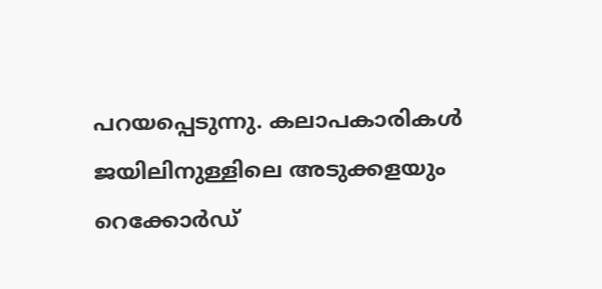പറയപ്പെടുന്നു. കലാപകാരികൾ ജയിലിനുള്ളിലെ അടുക്കളയും റെക്കോർഡ്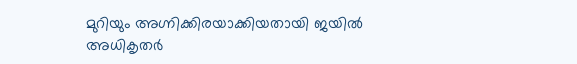മുറിയും അഗ്നിക്കിരയാക്കിയതായി ജയിൽ അധികൃതർ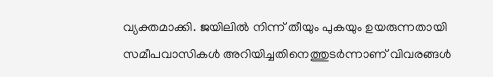വ്യക്തമാക്കി. ജയിലില്‍ നിന്ന് തീയും പുകയും ഉയരുന്നതായി സമീപവാസികള്‍ അറിയിച്ചതിനെത്തുടര്‍ന്നാണ് വിവരങ്ങള്‍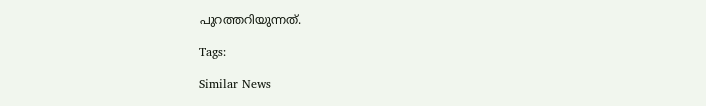പുറത്തറിയുന്നത്.

Tags:

Similar News